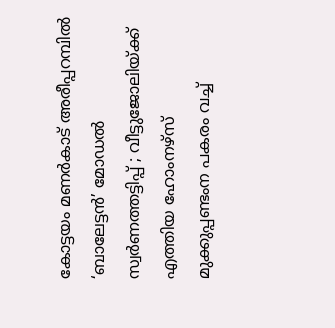കോട്ടയം മണർകാട് അരീപ്പറമ്പിൽ ‘ബാലേട്ടൻ’ മോഡൽ സ്വർണത്തട്ടിപ്പ് ; വീട്ടുജോലിയ്ക്ക് എത്തിയ ഹോംനഴ്സ് മുക്കുപ്പണ്ടംന പകരം വച്ച്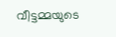വീട്ടമ്മയുടെ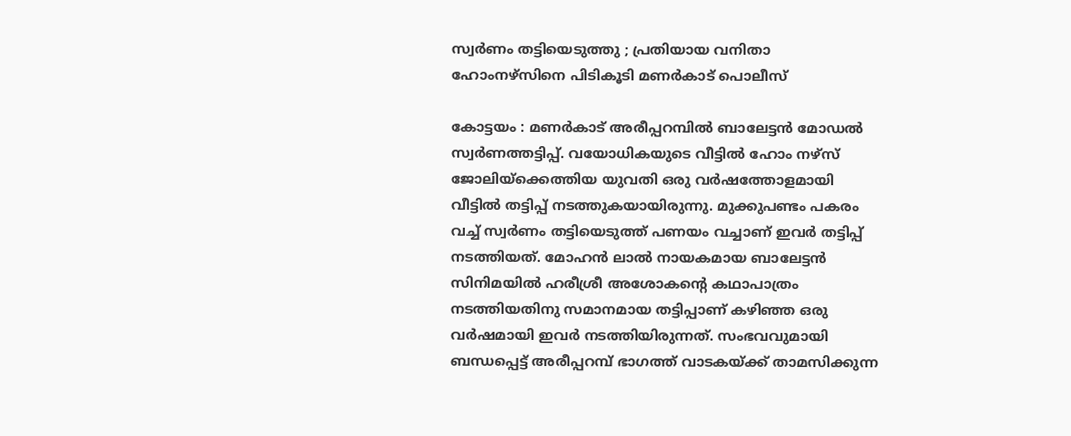സ്വർണം തട്ടിയെടുത്തു ; പ്രതിയായ വനിതാ ഹോംനഴ്സിനെ പിടികൂടി മണർകാട് പൊലീസ്

കോട്ടയം : മണർകാട് അരീപ്പറമ്പിൽ ബാലേട്ടൻ മോഡൽ സ്വർണത്തട്ടിപ്പ്. വയോധികയുടെ വീട്ടിൽ ഹോം നഴ്സ് ജോലിയ്ക്കെത്തിയ യുവതി ഒരു വർഷത്തോളമായി വീട്ടിൽ തട്ടിപ്പ് നടത്തുകയായിരുന്നു. മുക്കുപണ്ടം പകരം വച്ച് സ്വർണം തട്ടിയെടുത്ത് പണയം വച്ചാണ് ഇവർ തട്ടിപ്പ് നടത്തിയത്. മോഹൻ ലാൽ നായകമായ ബാലേട്ടൻ സിനിമയിൽ ഹരീശ്രീ അശോകൻ്റെ കഥാപാത്രം നടത്തിയതിനു സമാനമായ തട്ടിപ്പാണ് കഴിഞ്ഞ ഒരു വർഷമായി ഇവർ നടത്തിയിരുന്നത്. സംഭവവുമായി ബന്ധപ്പെട്ട് അരീപ്പറമ്പ് ഭാഗത്ത് വാടകയ്ക്ക് താമസിക്കുന്ന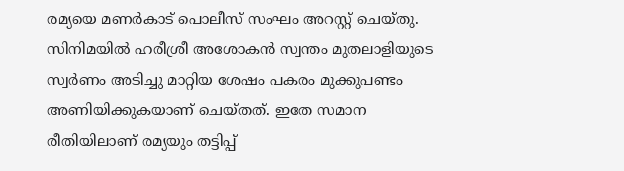രമ്യയെ മണർകാട് പൊലീസ് സംഘം അറസ്റ്റ് ചെയ്തു. സിനിമയിൽ ഹരീശ്രീ അശോകൻ സ്വന്തം മുതലാളിയുടെ സ്വർണം അടിച്ചു മാറ്റിയ ശേഷം പകരം മുക്കുപണ്ടം അണിയിക്കുകയാണ് ചെയ്തത്. ഇതേ സമാന രീതിയിലാണ് രമ്യയും തട്ടിപ്പ്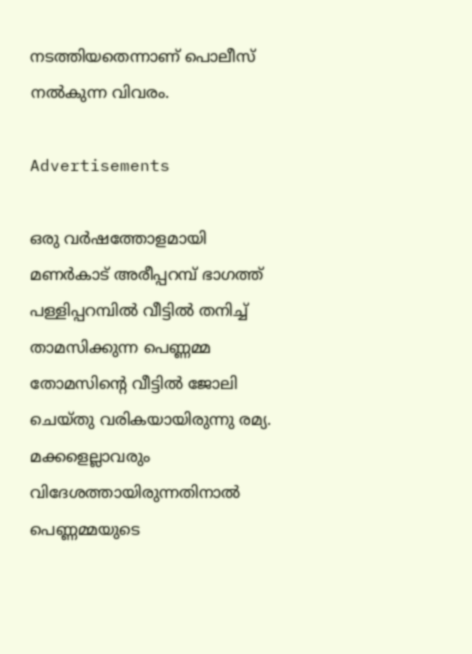നടത്തിയതെന്നാണ് പൊലീസ് നൽകുന്ന വിവരം.

Advertisements

ഒരു വർഷത്തോളമായി മണർകാട് അരീപ്പറമ്പ് ഭാഗത്ത് പള്ളിപ്പറമ്പിൽ വീട്ടിൽ തനിച്ച് താമസിക്കുന്ന പെണ്ണമ്മ തോമസിൻ്റെ വീട്ടിൽ ജോലി ചെയ്തു വരികയായിരുന്നു രമ്യ. മക്കളെല്ലാവരും വിദേശത്തായിരുന്നതിനാൽ പെണ്ണമ്മയുടെ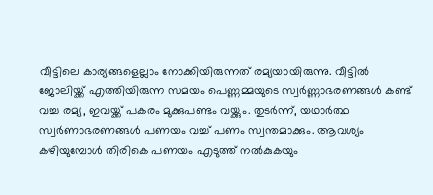വീട്ടിലെ കാര്യങ്ങളെല്ലാം നോക്കിയിരുന്നത് രമ്യയായിരുന്നു. വീട്ടിൽ ജോലിയ്ക്ക് എത്തിയിരുന്ന സമയം പെണ്ണമ്മയുടെ സ്വർണ്ണാഭരണങ്ങൾ കണ്ട് വച്ച രമ്യ, ഇവയ്ക്ക് പകരം മുക്കുപണ്ടം വയ്ക്കും. തുടർന്ന്, യഥാർത്ഥ സ്വർണാഭരണങ്ങൾ പണയം വച്ച് പണം സ്വന്തമാക്കും. ആവശ്യം കഴിയുമ്പോൾ തിരികെ പണയം എടുത്ത് നൽകുകയും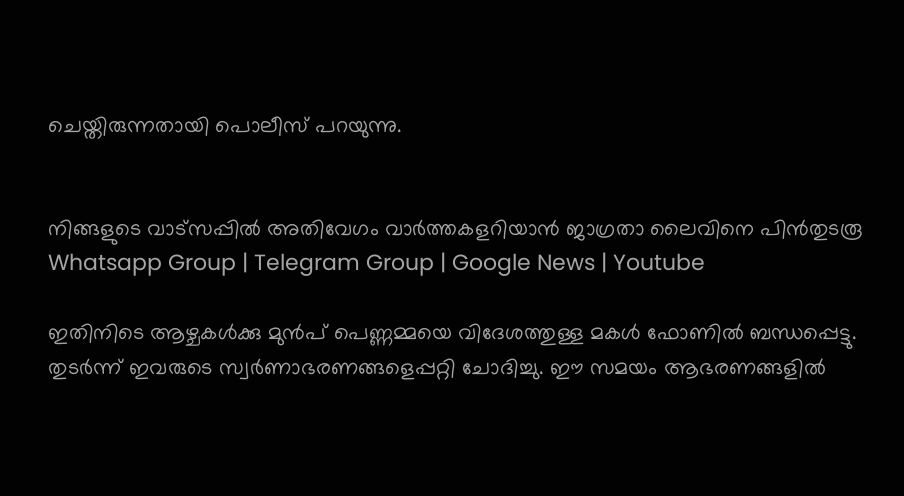ചെയ്തിരുന്നതായി പൊലീസ് പറയുന്നു.


നിങ്ങളുടെ വാട്സപ്പിൽ അതിവേഗം വാർത്തകളറിയാൻ ജാഗ്രതാ ലൈവിനെ പിൻതുടരൂ Whatsapp Group | Telegram Group | Google News | Youtube

ഇതിനിടെ ആഴ്ചകൾക്കു മുൻപ് പെണ്ണമ്മയെ വിദേശത്തുള്ള മകൾ ഫോണിൽ ബന്ധപ്പെട്ടു. തുടർന്ന് ഇവരുടെ സ്വർണാഭരണങ്ങളെപ്പറ്റി ചോദിച്ചു. ഈ സമയം ആഭരണങ്ങളിൽ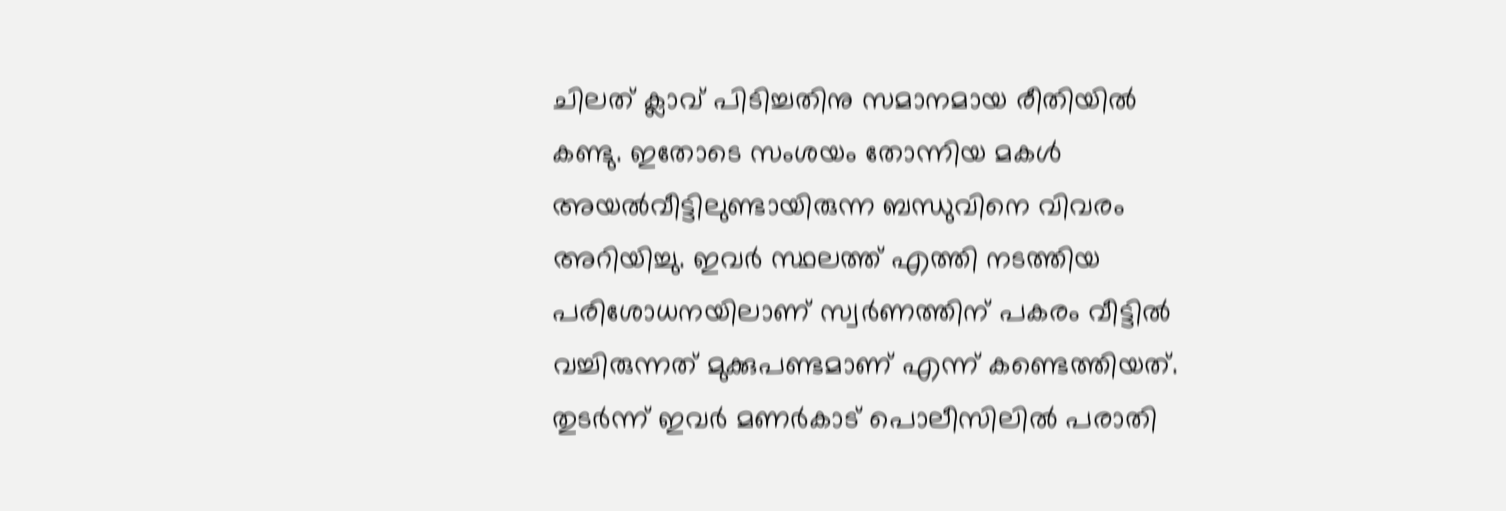ചിലത് ക്ലാവ് പിടിച്ചതിനു സമാനമായ രീതിയിൽ കണ്ടു. ഇതോടെ സംശയം തോന്നിയ മകൾ അയൽവീട്ടിലുണ്ടായിരുന്ന ബന്ധുവിനെ വിവരം അറിയിച്ചു. ഇവർ സ്ഥലത്ത് എത്തി നടത്തിയ പരിശോധനയിലാണ് സ്വർണത്തിന് പകരം വീട്ടിൽ വച്ചിരുന്നത് മുക്കുപണ്ടമാണ് എന്ന് കണ്ടെത്തിയത്. തുടർന്ന് ഇവർ മണർകാട് പൊലീസിലിൽ പരാതി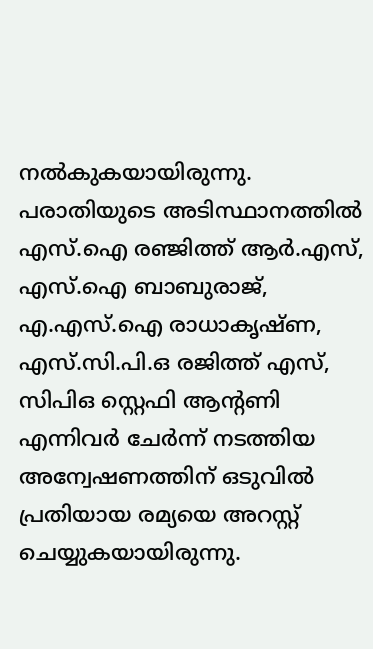നൽകുകയായിരുന്നു. പരാതിയുടെ അടിസ്ഥാനത്തിൽ എസ്.ഐ രഞ്ജിത്ത് ആർ.എസ്, എസ്.ഐ ബാബുരാജ്, എ.എസ്.ഐ രാധാകൃഷ്ണ, എസ്.സി.പി.ഒ രജിത്ത് എസ്, സിപിഒ സ്റ്റെഫി ആൻ്റണി എന്നിവർ ചേർന്ന് നടത്തിയ അന്വേഷണത്തിന് ഒടുവിൽ പ്രതിയായ രമ്യയെ അറസ്റ്റ് ചെയ്യുകയായിരുന്നു.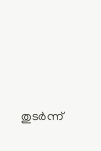തുടർന്ന്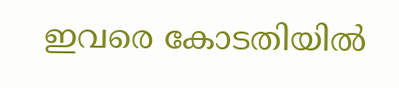ഇവരെ കോടതിയിൽ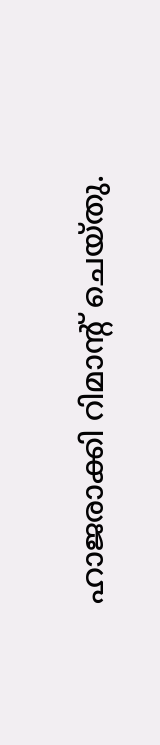ഹാജരാക്കി റിമാൻ്റ് ചെയ്തു.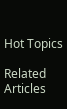Hot Topics

Related Articles